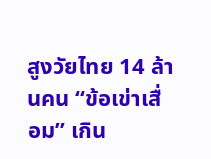สูงวัยไทย 14 ล้านคน “ข้อเข่าเสื่อม” เกิน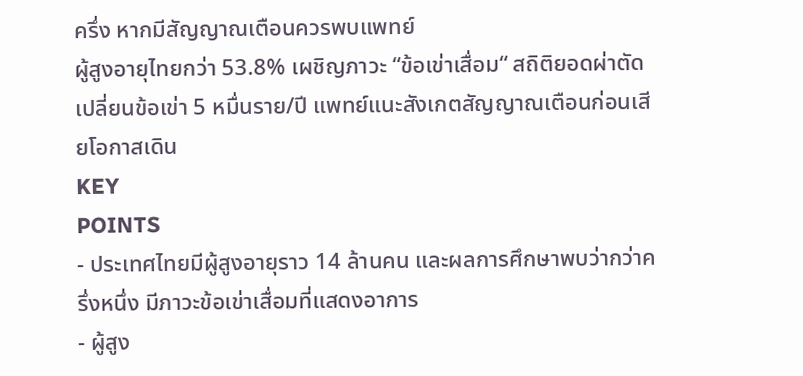ครึ่ง หากมีสัญญาณเตือนควรพบแพทย์
ผู้สูงอายุไทยกว่า 53.8% เผชิญภาวะ “ข้อเข่าเสื่อม“ สถิติยอดผ่าตัดเปลี่ยนข้อเข่า 5 หมื่นราย/ปี แพทย์แนะสังเกตสัญญาณเตือนก่อนเสียโอกาสเดิน
KEY
POINTS
- ประเทศไทยมีผู้สูงอายุราว 14 ล้านคน และผลการศึกษาพบว่ากว่าครึ่งหนึ่ง มีภาวะข้อเข่าเสื่อมที่แสดงอาการ
- ผู้สูง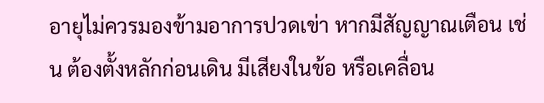อายุไม่ควรมองข้ามอาการปวดเข่า หากมีสัญญาณเตือน เช่น ต้องตั้งหลักก่อนเดิน มีเสียงในข้อ หรือเคลื่อน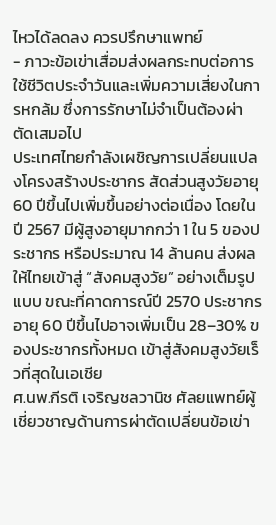ไหวได้ลดลง ควรปรึกษาแพทย์
- ภาวะข้อเข่าเสื่อมส่งผลกระทบต่อการใช้ชีวิตประจำวันและเพิ่มความเสี่ยงในการหกล้ม ซึ่งการรักษาไม่จำเป็นต้องผ่าตัดเสมอไป
ประเทศไทยกำลังเผชิญการเปลี่ยนแปลงโครงสร้างประชากร สัดส่วนสูงวัยอายุ 60 ปีขึ้นไปเพิ่มขึ้นอย่างต่อเนื่อง โดยในปี 2567 มีผู้สูงอายุมากกว่า 1 ใน 5 ของประชากร หรือประมาณ 14 ล้านคน ส่งผลให้ไทยเข้าสู่ “สังคมสูงวัย” อย่างเต็มรูปแบบ ขณะที่คาดการณ์ปี 2570 ประชากรอายุ 60 ปีขึ้นไปอาจเพิ่มเป็น 28–30% ของประชากรทั้งหมด เข้าสู่สังคมสูงวัยเร็วที่สุดในเอเชีย
ศ.นพ.กีรติ เจริญชลวานิช ศัลยแพทย์ผู้เชี่ยวชาญด้านการผ่าตัดเปลี่ยนข้อเข่า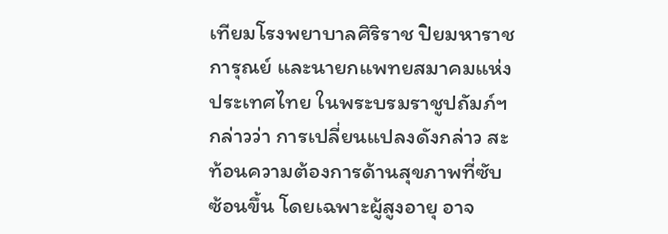เทียมโรงพยาบาลศิริราช ปิยมหาราชการุณย์ และนายกแพทยสมาคมแห่งประเทศไทย ในพระบรมราชูปถัมภ์ฯ กล่าวว่า การเปลี่ยนแปลงดังกล่าว สะท้อนความต้องการด้านสุขภาพที่ซับซ้อนขึ้น โดยเฉพาะผู้สูงอายุ อาจ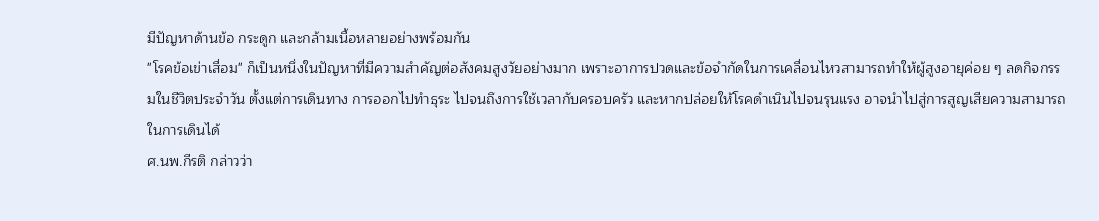มีปัญหาด้านข้อ กระดูก และกล้ามเนื้อหลายอย่างพร้อมกัน
"โรคข้อเข่าเสื่อม" ก็เป็นหนึ่งในปัญหาที่มีความสำคัญต่อสังคมสูงวัยอย่างมาก เพราะอาการปวดและข้อจำกัดในการเคลื่อนไหวสามารถทำให้ผู้สูงอายุค่อย ๆ ลดกิจกรรมในชีวิตประจำวัน ตั้งแต่การเดินทาง การออกไปทำธุระ ไปจนถึงการใช้เวลากับครอบครัว และหากปล่อยให้โรคดำเนินไปจนรุนแรง อาจนำไปสู่การสูญเสียความสามารถในการเดินได้
ศ.นพ.กีรติ กล่าวว่า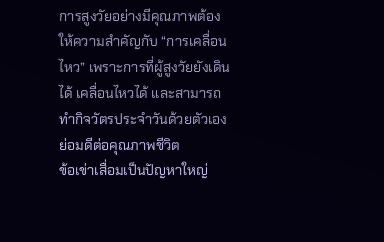การสูงวัยอย่างมีคุณภาพต้องให้ความสำคัญกับ “การเคลื่อนไหว” เพราะการที่ผู้สูงวัยยังเดินได้ เคลื่อนไหวได้ และสามารถทำกิจวัตรประจำวันด้วยตัวเอง ย่อมดีต่อคุณภาพชีวิต
ข้อเข่าเสื่อมเป็นปัญหาใหญ่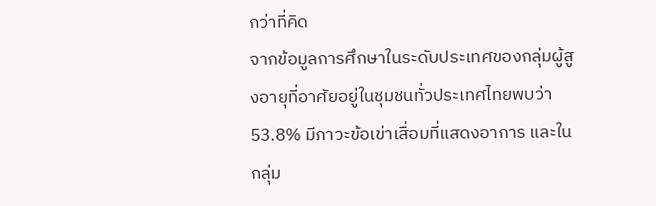กว่าที่คิด
จากข้อมูลการศึกษาในระดับประเทศของกลุ่มผู้สูงอายุที่อาศัยอยู่ในชุมชนทั่วประเทศไทยพบว่า 53.8% มีภาวะข้อเข่าเสื่อมที่แสดงอาการ และในกลุ่ม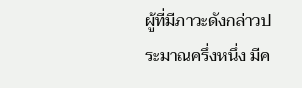ผู้ที่มีภาวะดังกล่าวประมาณครึ่งหนึ่ง มีค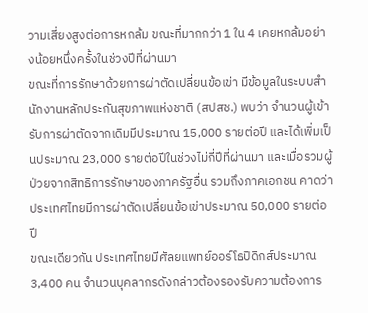วามเสี่ยงสูงต่อการหกล้ม ขณะที่มากกว่า 1 ใน 4 เคยหกล้มอย่างน้อยหนึ่งครั้งในช่วงปีที่ผ่านมา
ขณะที่การรักษาด้วยการผ่าตัดเปลี่ยนข้อเข่า มีข้อมูลในระบบสำนักงานหลักประกันสุขภาพแห่งชาติ (สปสช.) พบว่า จำนวนผู้เข้ารับการผ่าตัดจากเดิมมีประมาณ 15,000 รายต่อปี และได้เพิ่มเป็นประมาณ 23,000 รายต่อปีในช่วงไม่กี่ปีที่ผ่านมา และเมื่อรวมผู้ป่วยจากสิทธิการรักษาของภาครัฐอื่น รวมถึงภาคเอกชน คาดว่าประเทศไทยมีการผ่าตัดเปลี่ยนข้อเข่าประมาณ 50,000 รายต่อปี
ขณะเดียวกัน ประเทศไทยมีศัลยแพทย์ออร์โธปิดิกส์ประมาณ 3,400 คน จำนวนบุคลากรดังกล่าวต้องรองรับความต้องการ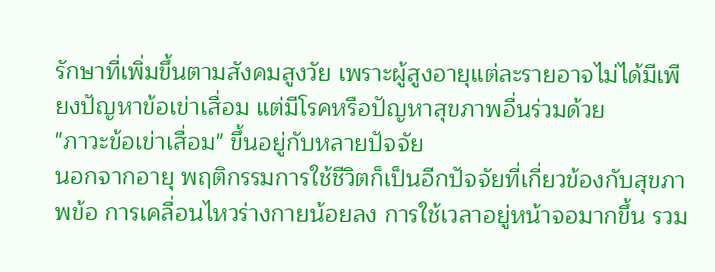รักษาที่เพิ่มขึ้นตามสังคมสูงวัย เพราะผู้สูงอายุแต่ละรายอาจไม่ได้มีเพียงปัญหาข้อเข่าเสื่อม แต่มีโรคหรือปัญหาสุขภาพอื่นร่วมด้วย
"ภาวะข้อเข่าเสื่อม" ขึ้นอยู่กับหลายปัจจัย
นอกจากอายุ พฤติกรรมการใช้ชีวิตก็เป็นอีกปัจจัยที่เกี่ยวข้องกับสุขภาพข้อ การเคลื่อนไหวร่างกายน้อยลง การใช้เวลาอยู่หน้าจอมากขึ้น รวม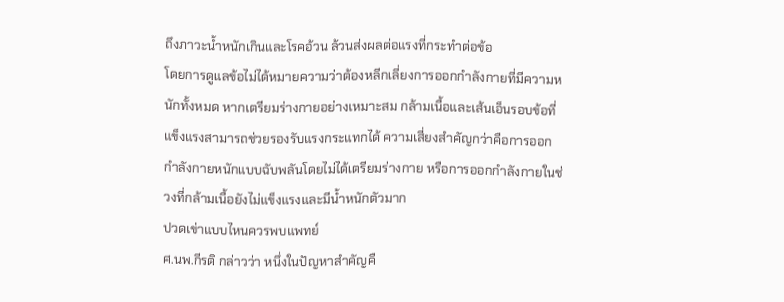ถึงภาวะน้ำหนักเกินและโรคอ้วน ล้วนส่งผลต่อแรงที่กระทำต่อข้อ
โดยการดูแลข้อไม่ได้หมายความว่าต้องหลีกเลี่ยงการออกกำลังกายที่มีความหนักทั้งหมด หากเตรียมร่างกายอย่างเหมาะสม กล้ามเนื้อและเส้นเอ็นรอบข้อที่แข็งแรงสามารถช่วยรองรับแรงกระแทกได้ ความเสี่ยงสำคัญกว่าคือการออกกำลังกายหนักแบบฉับพลันโดยไม่ได้เตรียมร่างกาย หรือการออกกำลังกายในช่วงที่กล้ามเนื้อยังไม่แข็งแรงและมีน้ำหนักตัวมาก
ปวดเข่าแบบไหนควรพบแพทย์
ศ.นพ.กีรติ กล่าวว่า หนึ่งในปัญหาสำคัญคื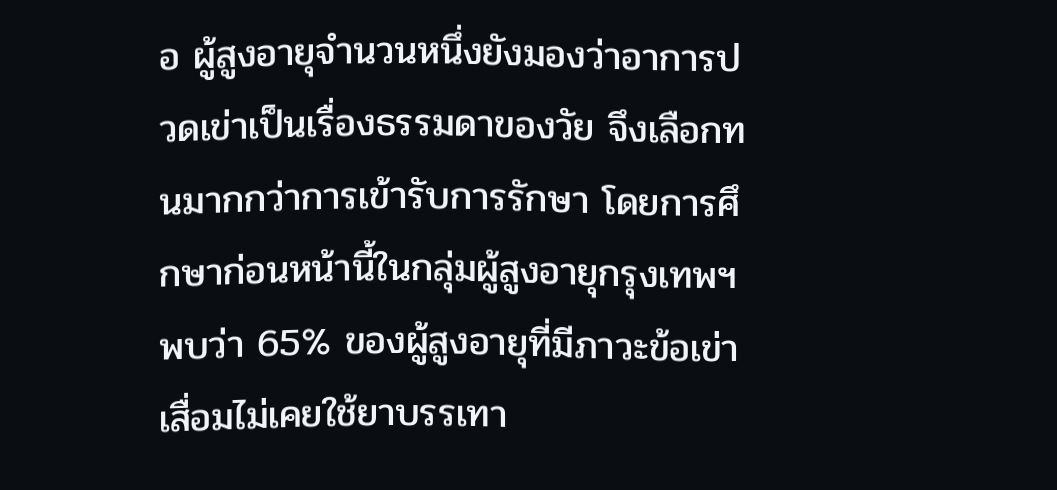อ ผู้สูงอายุจำนวนหนึ่งยังมองว่าอาการปวดเข่าเป็นเรื่องธรรมดาของวัย จึงเลือกทนมากกว่าการเข้ารับการรักษา โดยการศึกษาก่อนหน้านี้ในกลุ่มผู้สูงอายุกรุงเทพฯ พบว่า 65% ของผู้สูงอายุที่มีภาวะข้อเข่าเสื่อมไม่เคยใช้ยาบรรเทา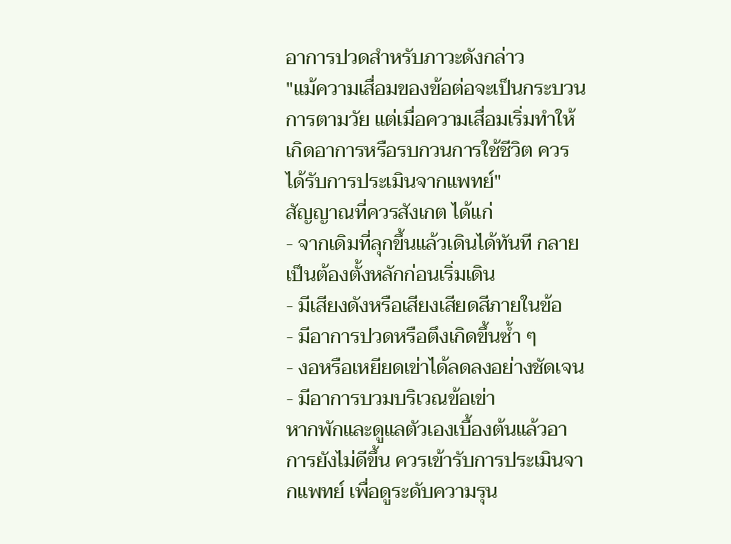อาการปวดสำหรับภาวะดังกล่าว
"แม้ความเสื่อมของข้อต่อจะเป็นกระบวนการตามวัย แต่เมื่อความเสื่อมเริ่มทำให้เกิดอาการหรือรบกวนการใช้ชีวิต ควรได้รับการประเมินจากแพทย์"
สัญญาณที่ควรสังเกต ได้แก่
- จากเดิมที่ลุกขึ้นแล้วเดินได้ทันที กลายเป็นต้องตั้งหลักก่อนเริ่มเดิน
- มีเสียงดังหรือเสียงเสียดสีภายในข้อ
- มีอาการปวดหรือตึงเกิดขึ้นซ้ำ ๆ
- งอหรือเหยียดเข่าได้ลดลงอย่างชัดเจน
- มีอาการบวมบริเวณข้อเข่า
หากพักและดูแลตัวเองเบื้องต้นแล้วอาการยังไม่ดีขึ้น ควรเข้ารับการประเมินจากแพทย์ เพื่อดูระดับความรุน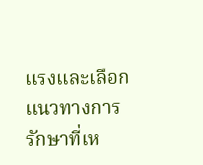แรงและเลือกแนวทางการรักษาที่เห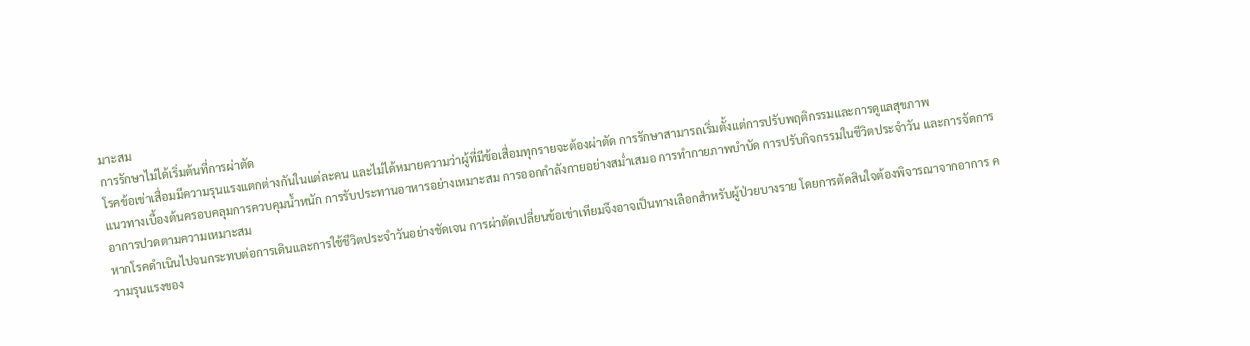มาะสม
การรักษาไม่ได้เริ่มต้นที่การผ่าตัด
โรคข้อเข่าเสื่อมมีความรุนแรงแตกต่างกันในแต่ละคน และไม่ได้หมายความว่าผู้ที่มีข้อเสื่อมทุกรายจะต้องผ่าตัด การรักษาสามารถเริ่มตั้งแต่การปรับพฤติกรรมและการดูแลสุขภาพ
แนวทางเบื้องต้นครอบคลุมการควบคุมน้ำหนัก การรับประทานอาหารอย่างเหมาะสม การออกกำลังกายอย่างสม่ำเสมอ การทำกายภาพบำบัด การปรับกิจกรรมในชีวิตประจำวัน และการจัดการอาการปวดตามความเหมาะสม
หากโรคดำเนินไปจนกระทบต่อการเดินและการใช้ชีวิตประจำวันอย่างชัดเจน การผ่าตัดเปลี่ยนข้อเข่าเทียมจึงอาจเป็นทางเลือกสำหรับผู้ป่วยบางราย โดยการตัดสินใจต้องพิจารณาจากอาการ ความรุนแรงของ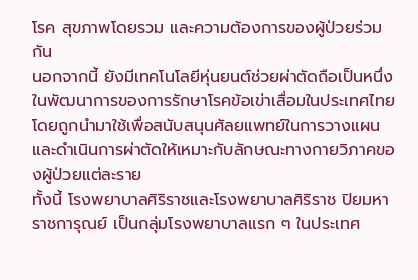โรค สุขภาพโดยรวม และความต้องการของผู้ป่วยร่วมกัน
นอกจากนี้ ยังมีเทคโนโลยีหุ่นยนต์ช่วยผ่าตัดถือเป็นหนึ่งในพัฒนาการของการรักษาโรคข้อเข่าเสื่อมในประเทศไทย โดยถูกนำมาใช้เพื่อสนับสนุนศัลยแพทย์ในการวางแผนและดำเนินการผ่าตัดให้เหมาะกับลักษณะทางกายวิภาคของผู้ป่วยแต่ละราย
ทั้งนี้ โรงพยาบาลศิริราชและโรงพยาบาลศิริราช ปิยมหาราชการุณย์ เป็นกลุ่มโรงพยาบาลแรก ๆ ในประเทศ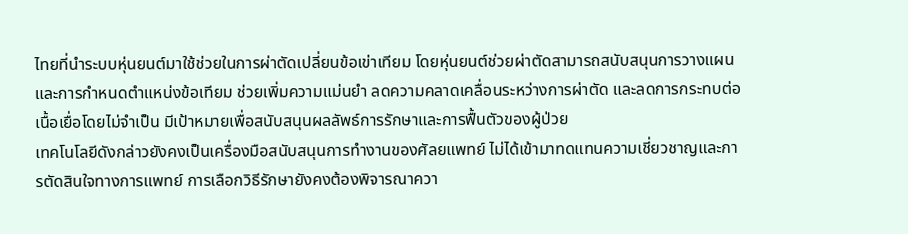ไทยที่นำระบบหุ่นยนต์มาใช้ช่วยในการผ่าตัดเปลี่ยนข้อเข่าเทียม โดยหุ่นยนต์ช่วยผ่าตัดสามารถสนับสนุนการวางแผนและการกำหนดตำแหน่งข้อเทียม ช่วยเพิ่มความแม่นยำ ลดความคลาดเคลื่อนระหว่างการผ่าตัด และลดการกระทบต่อเนื้อเยื่อโดยไม่จำเป็น มีเป้าหมายเพื่อสนับสนุนผลลัพธ์การรักษาและการฟื้นตัวของผู้ป่วย
เทคโนโลยีดังกล่าวยังคงเป็นเครื่องมือสนับสนุนการทำงานของศัลยแพทย์ ไม่ได้เข้ามาทดแทนความเชี่ยวชาญและการตัดสินใจทางการแพทย์ การเลือกวิธีรักษายังคงต้องพิจารณาควา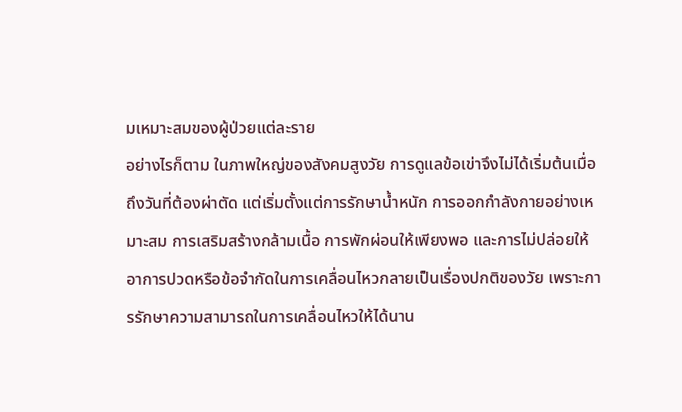มเหมาะสมของผู้ป่วยแต่ละราย
อย่างไรก็ตาม ในภาพใหญ่ของสังคมสูงวัย การดูแลข้อเข่าจึงไม่ได้เริ่มต้นเมื่อถึงวันที่ต้องผ่าตัด แต่เริ่มตั้งแต่การรักษาน้ำหนัก การออกกำลังกายอย่างเหมาะสม การเสริมสร้างกล้ามเนื้อ การพักผ่อนให้เพียงพอ และการไม่ปล่อยให้อาการปวดหรือข้อจำกัดในการเคลื่อนไหวกลายเป็นเรื่องปกติของวัย เพราะการรักษาความสามารถในการเคลื่อนไหวให้ได้นาน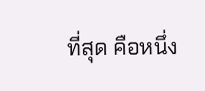ที่สุด คือหนึ่ง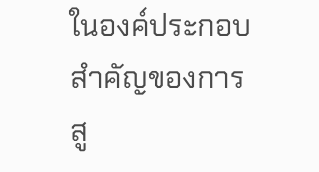ในองค์ประกอบสำคัญของการสู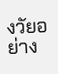งวัยอย่าง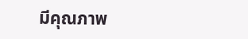มีคุณภาพ